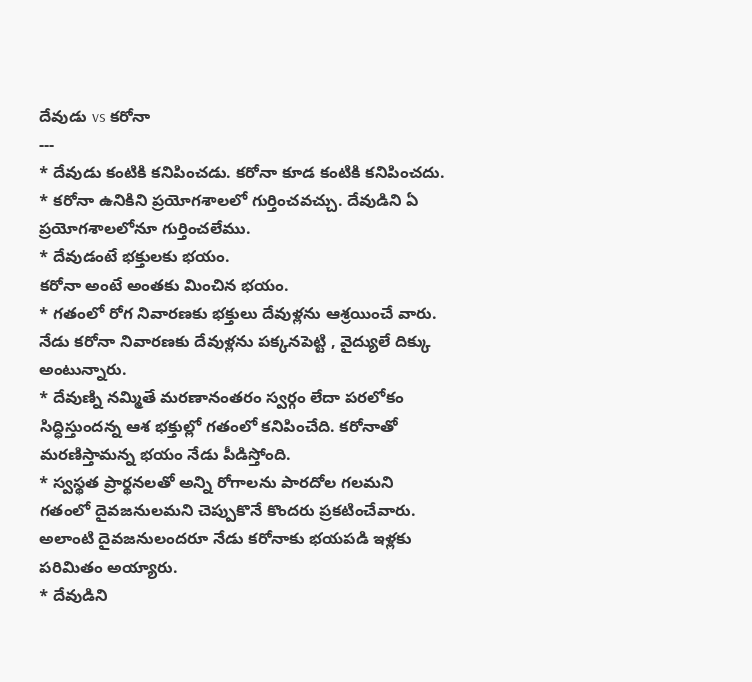దేవుడు vs కరోనా
---
* దేవుడు కంటికి కనిపించడు. కరోనా కూడ కంటికి కనిపించదు.
* కరోనా ఉనికిని ప్రయోగశాలలో గుర్తించవచ్చు. దేవుడిని ఏ ప్రయోగశాలలోనూ గుర్తించలేము.
* దేవుడంటే భక్తులకు భయం.
కరోనా అంటే అంతకు మించిన భయం.
* గతంలో రోగ నివారణకు భక్తులు దేవుళ్లను ఆశ్రయించే వారు.
నేడు కరోనా నివారణకు దేవుళ్లను పక్కనపెట్టి , వైద్యులే దిక్కు అంటున్నారు.
* దేవుణ్ని నమ్మితే మరణానంతరం స్వర్గం లేదా పరలోకం సిద్ధిస్తుందన్న ఆశ భక్తుల్లో గతంలో కనిపించేది. కరోనాతో మరణిస్తామన్న భయం నేడు పీడిస్తోంది.
* స్వస్థత ప్రార్థనలతో అన్ని రోగాలను పారదోల గలమని గతంలో దైవజనులమని చెప్పుకొనే కొందరు ప్రకటించేవారు. అలాంటి దైవజనులందరూ నేడు కరోనాకు భయపడి ఇళ్లకు పరిమితం అయ్యారు.
* దేవుడిని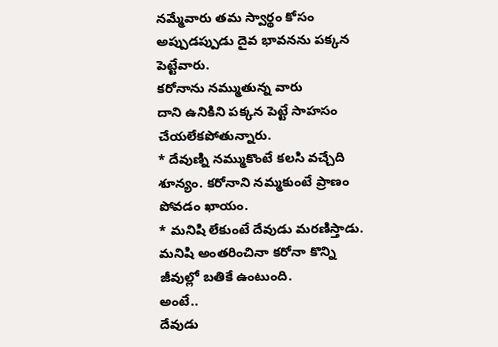నమ్మేవారు తమ స్వార్థం కోసం అప్పుడప్పుడు దైవ భావనను పక్కన పెట్టేవారు.
కరోనాను నమ్ముతున్న వారు
దాని ఉనికిని పక్కన పెట్టే సాహసం చేయలేకపోతున్నారు.
* దేవుణ్ని నమ్ముకొంటే కలసి వచ్చేది శూన్యం. కరోనాని నమ్మకుంటే ప్రాణం పోవడం ఖాయం.
* మనిషి లేకుంటే దేవుడు మరణిస్తాడు. మనిషి అంతరించినా కరోనా కొన్ని జీవుల్లో బతికే ఉంటుంది.
అంటే..
దేవుడు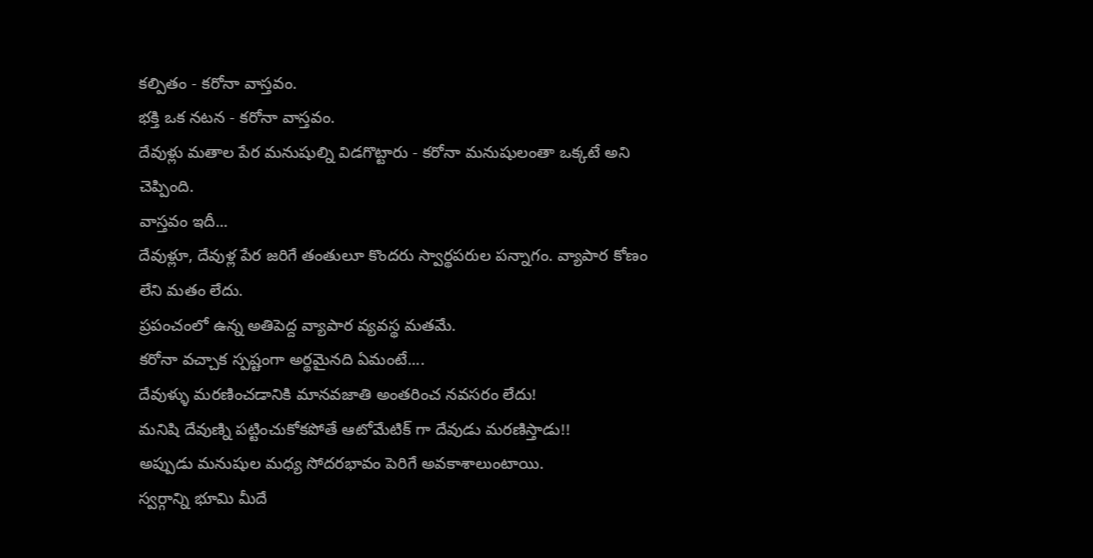కల్పితం - కరోనా వాస్తవం.
భక్తి ఒక నటన - కరోనా వాస్తవం.
దేవుళ్లు మతాల పేర మనుషుల్ని విడగొట్టారు - కరోనా మనుషులంతా ఒక్కటే అని చెప్పింది.
వాస్తవం ఇదీ...
దేవుళ్లూ, దేవుళ్ల పేర జరిగే తంతులూ కొందరు స్వార్థపరుల పన్నాగం. వ్యాపార కోణం లేని మతం లేదు.
ప్రపంచంలో ఉన్న అతిపెద్ద వ్యాపార వ్యవస్థ మతమే.
కరోనా వచ్చాక స్పష్టంగా అర్థమైనది ఏమంటే....
దేవుళ్ళు మరణించడానికి మానవజాతి అంతరించ నవసరం లేదు!
మనిషి దేవుణ్ని పట్టించుకోకపోతే ఆటోమేటిక్ గా దేవుడు మరణిస్తాడు!!
అప్పుడు మనుషుల మధ్య సోదరభావం పెరిగే అవకాశాలుంటాయి.
స్వర్గాన్ని భూమి మీదే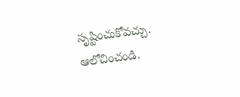సృష్టించుకోవచ్చు.
ఆలోచించండి.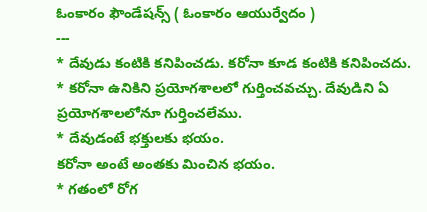ఓంకారం ఫౌండేషన్స్ ( ఓంకారం ఆయుర్వేదం )
---
* దేవుడు కంటికి కనిపించడు. కరోనా కూడ కంటికి కనిపించదు.
* కరోనా ఉనికిని ప్రయోగశాలలో గుర్తించవచ్చు. దేవుడిని ఏ ప్రయోగశాలలోనూ గుర్తించలేము.
* దేవుడంటే భక్తులకు భయం.
కరోనా అంటే అంతకు మించిన భయం.
* గతంలో రోగ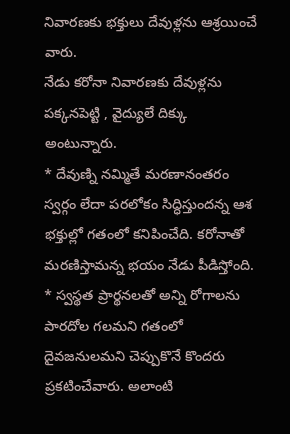నివారణకు భక్తులు దేవుళ్లను ఆశ్రయించే వారు.
నేడు కరోనా నివారణకు దేవుళ్లను పక్కనపెట్టి , వైద్యులే దిక్కు అంటున్నారు.
* దేవుణ్ని నమ్మితే మరణానంతరం స్వర్గం లేదా పరలోకం సిద్ధిస్తుందన్న ఆశ భక్తుల్లో గతంలో కనిపించేది. కరోనాతో మరణిస్తామన్న భయం నేడు పీడిస్తోంది.
* స్వస్థత ప్రార్థనలతో అన్ని రోగాలను పారదోల గలమని గతంలో దైవజనులమని చెప్పుకొనే కొందరు ప్రకటించేవారు. అలాంటి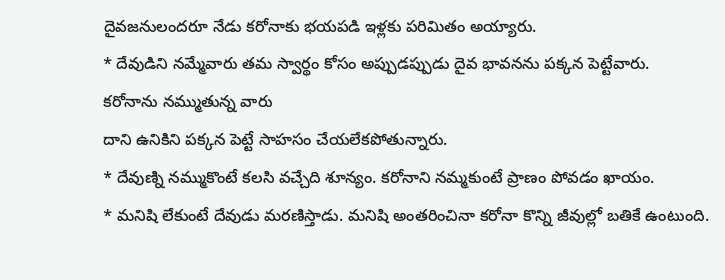దైవజనులందరూ నేడు కరోనాకు భయపడి ఇళ్లకు పరిమితం అయ్యారు.
* దేవుడిని నమ్మేవారు తమ స్వార్థం కోసం అప్పుడప్పుడు దైవ భావనను పక్కన పెట్టేవారు.
కరోనాను నమ్ముతున్న వారు
దాని ఉనికిని పక్కన పెట్టే సాహసం చేయలేకపోతున్నారు.
* దేవుణ్ని నమ్ముకొంటే కలసి వచ్చేది శూన్యం. కరోనాని నమ్మకుంటే ప్రాణం పోవడం ఖాయం.
* మనిషి లేకుంటే దేవుడు మరణిస్తాడు. మనిషి అంతరించినా కరోనా కొన్ని జీవుల్లో బతికే ఉంటుంది.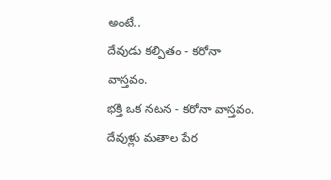అంటే..
దేవుడు కల్పితం - కరోనా వాస్తవం.
భక్తి ఒక నటన - కరోనా వాస్తవం.
దేవుళ్లు మతాల పేర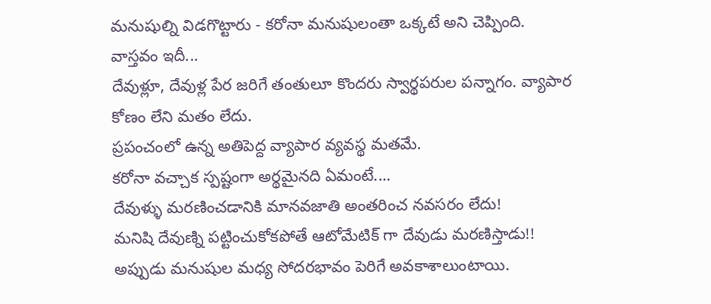మనుషుల్ని విడగొట్టారు - కరోనా మనుషులంతా ఒక్కటే అని చెప్పింది.
వాస్తవం ఇదీ...
దేవుళ్లూ, దేవుళ్ల పేర జరిగే తంతులూ కొందరు స్వార్థపరుల పన్నాగం. వ్యాపార కోణం లేని మతం లేదు.
ప్రపంచంలో ఉన్న అతిపెద్ద వ్యాపార వ్యవస్థ మతమే.
కరోనా వచ్చాక స్పష్టంగా అర్థమైనది ఏమంటే....
దేవుళ్ళు మరణించడానికి మానవజాతి అంతరించ నవసరం లేదు!
మనిషి దేవుణ్ని పట్టించుకోకపోతే ఆటోమేటిక్ గా దేవుడు మరణిస్తాడు!!
అప్పుడు మనుషుల మధ్య సోదరభావం పెరిగే అవకాశాలుంటాయి.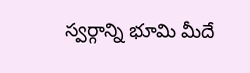స్వర్గాన్ని భూమి మీదే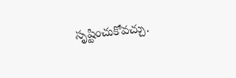సృష్టించుకోవచ్చు.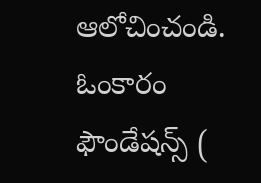ఆలోచించండి.
ఓంకారం ఫౌండేషన్స్ (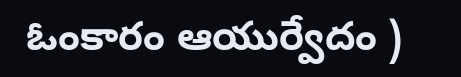ఓంకారం ఆయుర్వేదం )